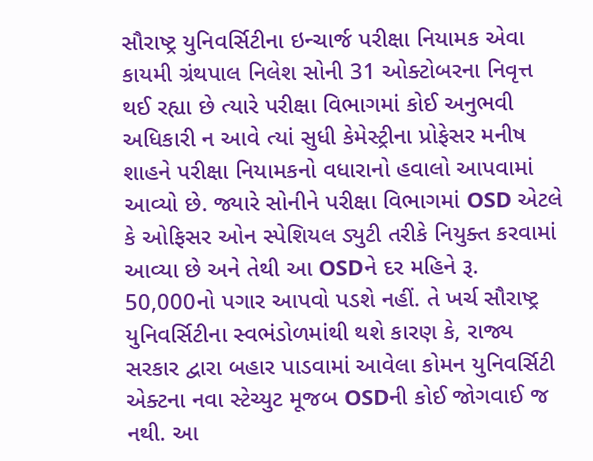સૌરાષ્ટ્ર યુનિવર્સિટીના ઇન્ચાર્જ પરીક્ષા નિયામક એવા કાયમી ગ્રંથપાલ નિલેશ સોની 31 ઓક્ટોબરના નિવૃત્ત થઈ રહ્યા છે ત્યારે પરીક્ષા વિભાગમાં કોઈ અનુભવી અધિકારી ન આવે ત્યાં સુધી કેમેસ્ટ્રીના પ્રોફેસર મનીષ શાહને પરીક્ષા નિયામકનો વધારાનો હવાલો આપવામાં આવ્યો છે. જ્યારે સોનીને પરીક્ષા વિભાગમાં OSD એટલે કે ઓફિસર ઓન સ્પેશિયલ ડ્યુટી તરીકે નિયુક્ત કરવામાં આવ્યા છે અને તેથી આ OSDને દર મહિને રૂ. 50,000નો પગાર આપવો પડશે નહીં. તે ખર્ચ સૌરાષ્ટ્ર યુનિવર્સિટીના સ્વભંડોળમાંથી થશે કારણ કે, રાજ્ય સરકાર દ્વારા બહાર પાડવામાં આવેલા કોમન યુનિવર્સિટી એક્ટના નવા સ્ટેચ્યુટ મૂજબ OSDની કોઈ જોગવાઈ જ નથી. આ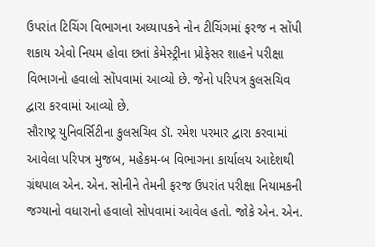ઉપરાંત ટિચિંગ વિભાગના અધ્યાપકને નોન ટીચિંગમાં ફરજ ન સોંપી શકાય એવો નિયમ હોવા છતાં કેમેસ્ટ્રીના પ્રોફેસર શાહને પરીક્ષા વિભાગનો હવાલો સોંપવામાં આવ્યો છે. જેનો પરિપત્ર કુલસચિવ દ્વારા કરવામાં આવ્યો છે.
સૌરાષ્ટ્ર યુનિવર્સિટીના કુલસચિવ ડૉ. રમેશ પરમાર દ્વારા કરવામાં આવેલા પરિપત્ર મુજબ, મહેકમ-બ વિભાગના કાર્યાલય આદેશથી ગ્રંથપાલ એન. એન. સોનીને તેમની ફરજ ઉપરાંત પરીક્ષા નિયામકની જગ્યાનો વધારાનો હવાલો સોપવામાં આવેલ હતો. જોકે એન. એન.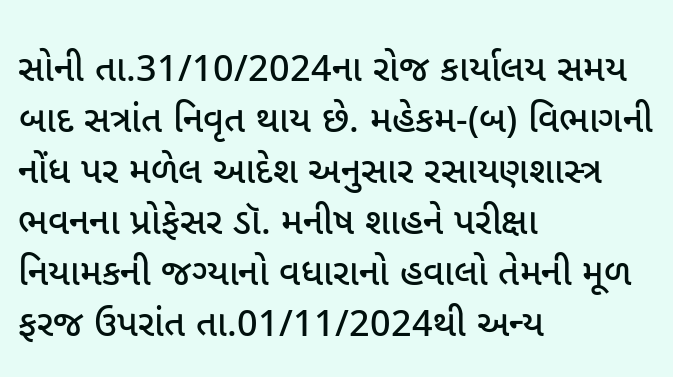સોની તા.31/10/2024ના રોજ કાર્યાલય સમય બાદ સત્રાંત નિવૃત થાય છે. મહેકમ-(બ) વિભાગની નોંધ પર મળેલ આદેશ અનુસાર રસાયણશાસ્ત્ર ભવનના પ્રોફેસર ડૉ. મનીષ શાહને પરીક્ષા નિયામકની જગ્યાનો વધારાનો હવાલો તેમની મૂળ ફરજ ઉપરાંત તા.01/11/2024થી અન્ય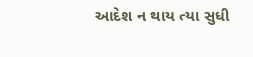આદેશ ન થાય ત્યા સુધી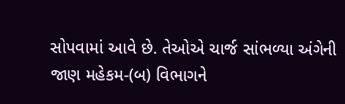સોપવામાં આવે છે. તેઓએ ચાર્જ સાંભળ્યા અંગેની જાણ મહેકમ-(બ) વિભાગને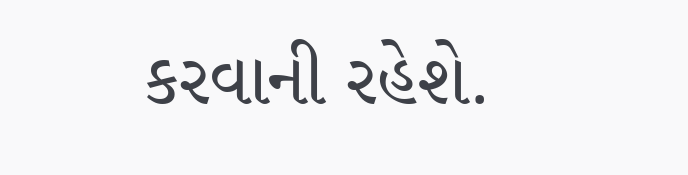કરવાની રહેશે.